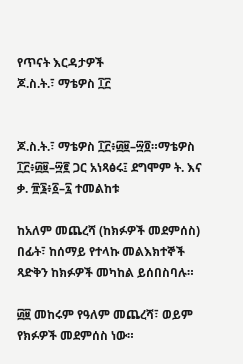የጥናት እርዳታዎች
ጆ.ስ.ት.፣ ማቴዎስ ፲፫


ጆ.ስ.ት.፣ ማቴዎስ ፲፫፥፴፱–፵፬።ማቴዎስ ፲፫፥፴፱–፵፪ ጋር አነጻፅሩ፤ ደግሞም ት. እና ቃ. ፹፮፥፩–፯ ተመልከቱ

ከአለም መጨረሻ (ከክፉዎች መደምሰስ) በፊት፣ ከሰማይ የተላኩ መልእክተኞች ጻድቅን ከክፉዎች መካከል ይሰበስባሉ።

፴፱ መከሩም የዓለም መጨረሻ፣ ወይም የክፉዎች መደምሰስ ነው።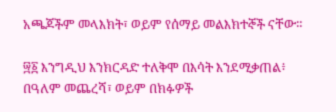አጫጆችም መላእክት፣ ወይም የሰማይ መልእክተኞች ናቸው።

፵፩ እንግዲህ እንክርዳድ ተለቅሞ በእሳት እንደሚቃጠል፥ በዓለም መጨረሻ፣ ወይም በክፉዎች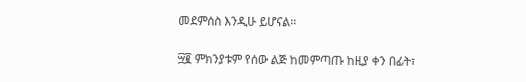መደምሰስ እንዲሁ ይሆናል።

፵፪ ምክንያቱም የሰው ልጅ ከመምጣጡ ከዚያ ቀን በፊት፣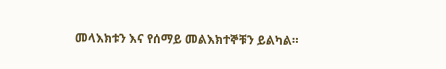መላእክቱን እና የሰማይ መልእክተኞቹን ይልካል።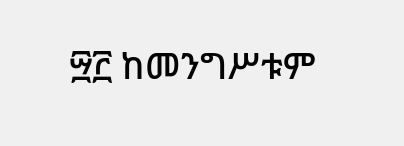፵፫ ከመንግሥቱም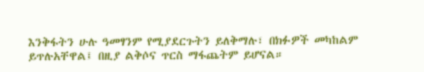እንቅፋትን ሁሉ ዓመፃንም የሚያደርጉትን ይለቅማሉ፣ በክፉዎች መካከልም ይጥሉአቸዋል፤ በዚያ ልቅሶና ጥርስ ማፋጨትም ይሆናል።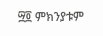፵፬ ምክንያቱም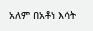አለም በአቶነ እሳት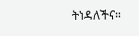ትነዳለችና።